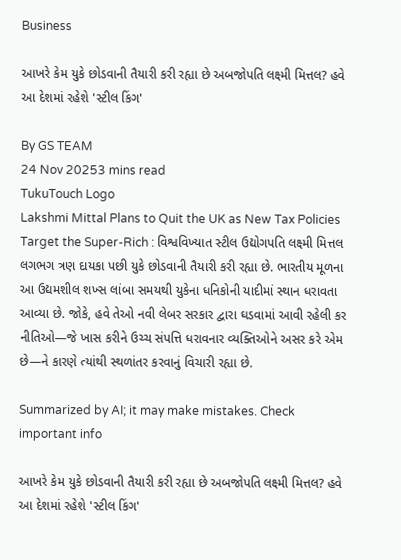Business

આખરે કેમ યુકે છોડવાની તૈયારી કરી રહ્યા છે અબજોપતિ લક્ષ્મી મિત્તલ? હવે આ દેશમાં રહેશે 'સ્ટીલ કિંગ'

By GS TEAM
24 Nov 20253 mins read
TukuTouch Logo
Lakshmi Mittal Plans to Quit the UK as New Tax Policies Target the Super-Rich : વિશ્વવિખ્યાત સ્ટીલ ઉદ્યોગપતિ લક્ષ્મી મિત્તલ લગભગ ત્રણ દાયકા પછી યુકે છોડવાની તૈયારી કરી રહ્યા છે. ભારતીય મૂળના આ ઉદ્યમશીલ શખ્સ લાંબા સમયથી યુકેના ધનિકોની યાદીમાં સ્થાન ધરાવતા આવ્યા છે. જોકે, હવે તેઓ નવી લેબર સરકાર દ્વારા ઘડવામાં આવી રહેલી કર નીતિઓ—જે ખાસ કરીને ઉચ્ચ સંપત્તિ ધરાવનાર વ્યક્તિઓને અસર કરે એમ છે—ને કારણે ત્યાંથી સ્થળાંતર કરવાનું વિચારી રહ્યા છે.

Summarized by AI; it may make mistakes. Check important info

આખરે કેમ યુકે છોડવાની તૈયારી કરી રહ્યા છે અબજોપતિ લક્ષ્મી મિત્તલ? હવે આ દેશમાં રહેશે 'સ્ટીલ કિંગ'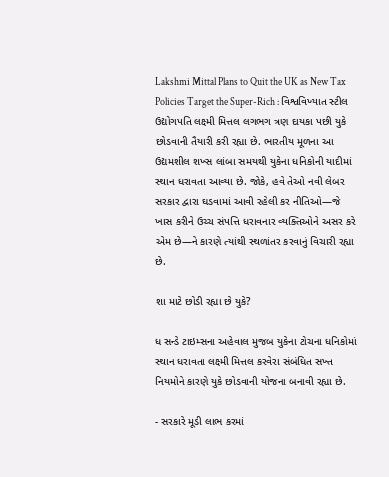Lakshmi Mittal Plans to Quit the UK as New Tax Policies Target the Super-Rich : વિશ્વવિખ્યાત સ્ટીલ ઉદ્યોગપતિ લક્ષ્મી મિત્તલ લગભગ ત્રણ દાયકા પછી યુકે છોડવાની તૈયારી કરી રહ્યા છે. ભારતીય મૂળના આ ઉદ્યમશીલ શખ્સ લાંબા સમયથી યુકેના ધનિકોની યાદીમાં સ્થાન ધરાવતા આવ્યા છે. જોકે, હવે તેઓ નવી લેબર સરકાર દ્વારા ઘડવામાં આવી રહેલી કર નીતિઓ—જે ખાસ કરીને ઉચ્ચ સંપત્તિ ધરાવનાર વ્યક્તિઓને અસર કરે એમ છે—ને કારણે ત્યાંથી સ્થળાંતર કરવાનું વિચારી રહ્યા છે.

શા માટે છોડી રહ્યા છે યુકે?

ધ સન્ડે ટાઇમ્સના અહેવાલ મુજબ યુકેના ટોચના ધનિકોમાં સ્થાન ધરાવતા લક્ષ્મી મિત્તલ કરવેરા સંબંધિત સખ્ત નિયમોને કારણે યુકે છોડવાની યોજના બનાવી રહ્યા છે.

- સરકારે મૂડી લાભ કરમાં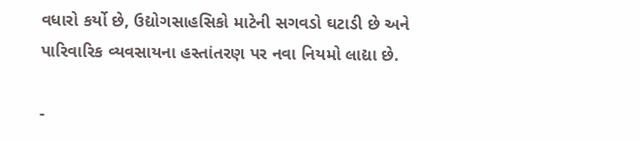વધારો કર્યો છે, ઉદ્યોગસાહસિકો માટેની સગવડો ઘટાડી છે અને પારિવારિક વ્યવસાયના હસ્તાંતરણ પર નવા નિયમો લાદ્યા છે.

-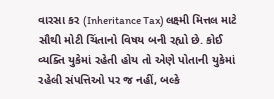વારસા કર (Inheritance Tax) લક્ષ્મી મિત્તલ માટે સૌથી મોટી ચિંતાનો વિષય બની રહ્યો છે. કોઈ વ્યક્તિ યુકેમાં રહેતી હોય તો એણે પોતાની યુકેમાં રહેલી સંપત્તિઓ પર જ નહીં, બલ્કે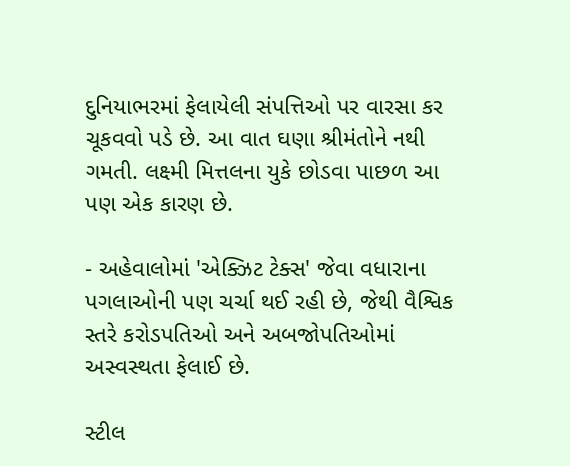દુનિયાભરમાં ફેલાયેલી સંપત્તિઓ પર વારસા કર ચૂકવવો પડે છે. આ વાત ઘણા શ્રીમંતોને નથી ગમતી. લક્ષ્મી મિત્તલના યુકે છોડવા પાછળ આ પણ એક કારણ છે.

- અહેવાલોમાં 'એક્ઝિટ ટેક્સ' જેવા વધારાના પગલાઓની પણ ચર્ચા થઈ રહી છે, જેથી વૈશ્વિક સ્તરે કરોડપતિઓ અને અબજોપતિઓમાં અસ્વસ્થતા ફેલાઈ છે.

સ્ટીલ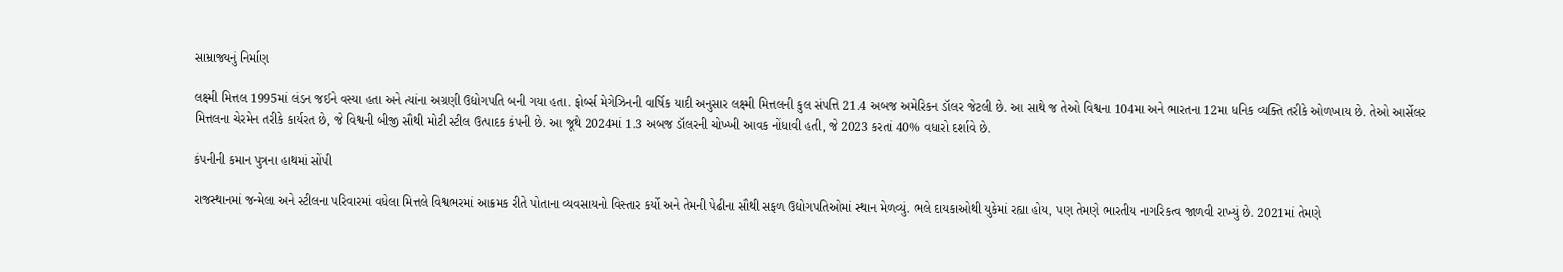સામ્રાજ્યનું નિર્માણ

લક્ષ્મી મિત્તલ 1995માં લંડન જઈને વસ્યા હતા અને ત્યાંના અગ્રણી ઉદ્યોગપતિ બની ગયા હતા. ફોર્બ્સ મેગેઝિનની વાર્ષિક યાદી અનુસાર લક્ષ્મી મિત્તલની કુલ સંપત્તિ 21.4 અબજ અમેરિકન ડૉલર જેટલી છે. આ સાથે જ તેઓ વિશ્વના 104મા અને ભારતના 12મા ધનિક વ્યક્તિ તરીકે ઓળખાય છે. તેઓ આર્સેલર મિત્તલના ચેરમેન તરીકે કાર્યરત છે, જે વિશ્વની બીજી સૌથી મોટી સ્ટીલ ઉત્પાદક કંપની છે. આ જૂથે 2024માં 1.3 અબજ ડૉલરની ચોખ્ખી આવક નોંધાવી હતી, જે 2023 કરતાં 40% વધારો દર્શાવે છે.

કંપનીની કમાન પુત્રના હાથમાં સોંપી

રાજસ્થાનમાં જન્મેલા અને સ્ટીલના પરિવારમાં વધેલા મિત્તલે વિશ્વભરમાં આક્રમક રીતે પોતાના વ્યવસાયનો વિસ્તાર કર્યો અને તેમની પેઢીના સૌથી સફળ ઉદ્યોગપતિઓમાં સ્થાન મેળવ્યું. ભલે દાયકાઓથી યુકેમાં રહ્યા હોય, પણ તેમણે ભારતીય નાગરિકત્વ જાળવી રાખ્યું છે. 2021માં તેમણે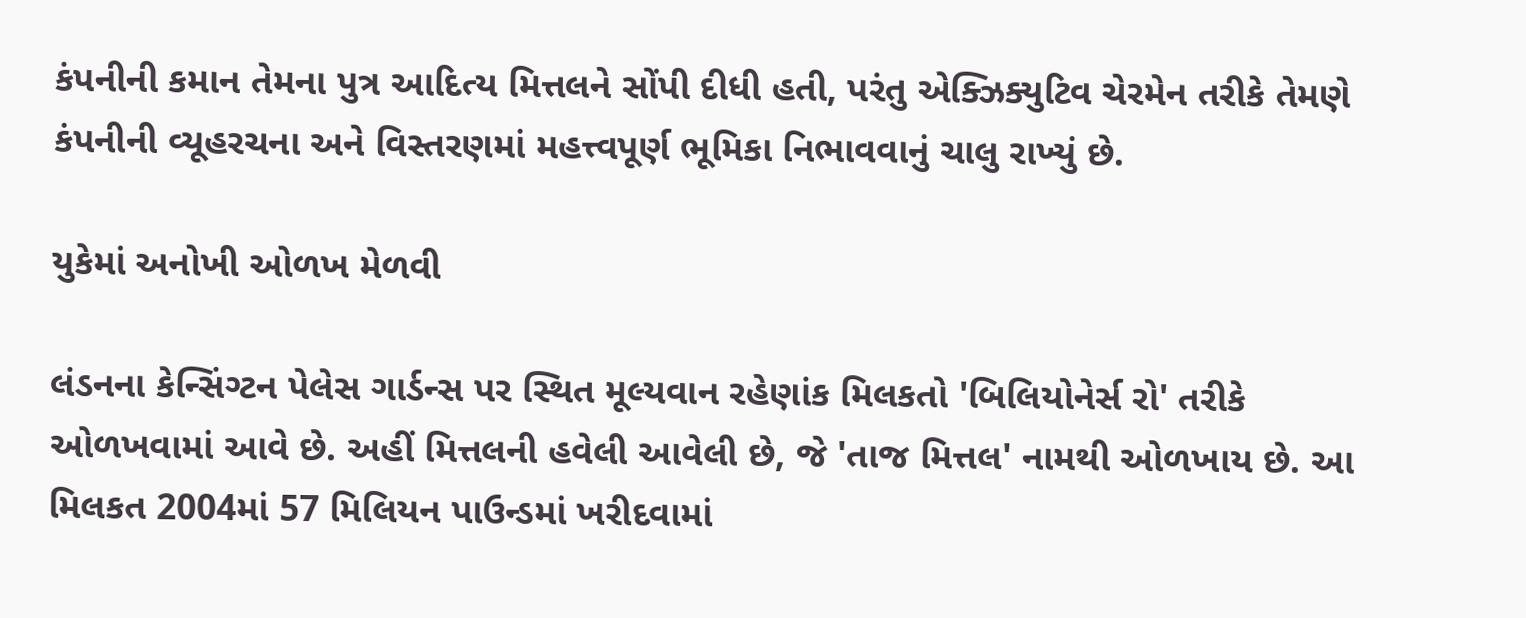કંપનીની કમાન તેમના પુત્ર આદિત્ય મિત્તલને સોંપી દીધી હતી, પરંતુ એક્ઝિક્યુટિવ ચેરમેન તરીકે તેમણે કંપનીની વ્યૂહરચના અને વિસ્તરણમાં મહત્ત્વપૂર્ણ ભૂમિકા નિભાવવાનું ચાલુ રાખ્યું છે.

યુકેમાં અનોખી ઓળખ મેળવી

લંડનના કેન્સિંગ્ટન પેલેસ ગાર્ડન્સ પર સ્થિત મૂલ્યવાન રહેણાંક મિલકતો 'બિલિયોનેર્સ રો' તરીકે ઓળખવામાં આવે છે. અહીં મિત્તલની હવેલી આવેલી છે, જે 'તાજ મિત્તલ' નામથી ઓળખાય છે. આ મિલકત 2004માં 57 મિલિયન પાઉન્ડમાં ખરીદવામાં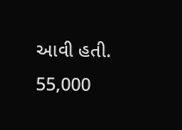આવી હતી. 55,000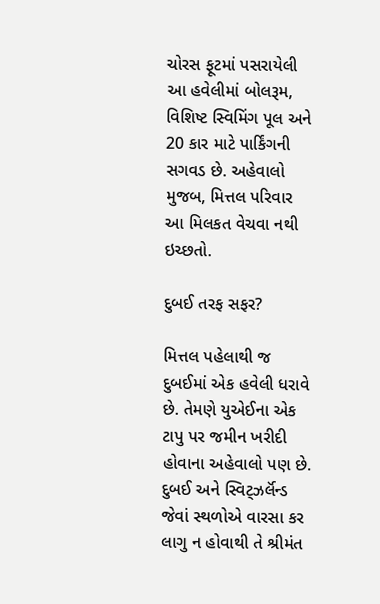ચોરસ ફૂટમાં પસરાયેલી આ હવેલીમાં બોલરૂમ, વિશિષ્ટ સ્વિમિંગ પૂલ અને 20 કાર માટે પાર્કિંગની સગવડ છે. અહેવાલો મુજબ, મિત્તલ પરિવાર આ મિલકત વેચવા નથી ઇચ્છતો.

દુબઈ તરફ સફર?

મિત્તલ પહેલાથી જ દુબઈમાં એક હવેલી ધરાવે છે. તેમણે યુએઈના એક ટાપુ પર જમીન ખરીદી હોવાના અહેવાલો પણ છે. દુબઈ અને સ્વિટ્ઝર્લૅન્ડ જેવાં સ્થળોએ વારસા કર લાગુ ન હોવાથી તે શ્રીમંત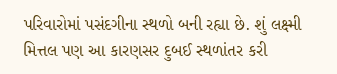પરિવારોમાં પસંદગીના સ્થળો બની રહ્યા છે. શું લક્ષ્મી મિત્તલ પણ આ કારણસર દુબઈ સ્થળાંતર કરી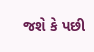જશે કે પછી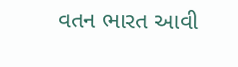વતન ભારત આવી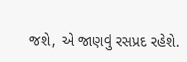જશે, એ જાણવું રસપ્રદ રહેશે.